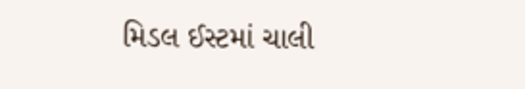મિડલ ઈસ્ટમાં ચાલી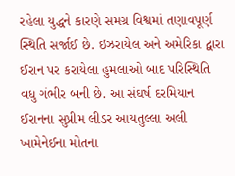રહેલા યુદ્ધને કારણે સમગ્ર વિશ્વમાં તણાવપૂર્ણ સ્થિતિ સર્જાઈ છે. ઇઝરાયેલ અને અમેરિકા દ્વારા ઈરાન પર કરાયેલા હુમલાઓ બાદ પરિસ્થિતિ વધુ ગંભીર બની છે. આ સંઘર્ષ દરમિયાન ઈરાનના સુપ્રીમ લીડર આયતુલ્લા અલી ખામેનેઈના મોતના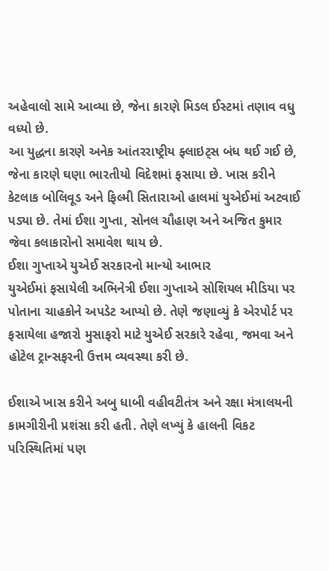અહેવાલો સામે આવ્યા છે, જેના કારણે મિડલ ઈસ્ટમાં તણાવ વધુ વધ્યો છે.
આ યુદ્ધના કારણે અનેક આંતરરાષ્ટ્રીય ફ્લાઇટ્સ બંધ થઈ ગઈ છે, જેના કારણે ઘણા ભારતીયો વિદેશમાં ફસાયા છે. ખાસ કરીને કેટલાક બોલિવૂડ અને ફિલ્મી સિતારાઓ હાલમાં યુએઈમાં અટવાઈ પડ્યા છે. તેમાં ઈશા ગુપ્તા, સોનલ ચૌહાણ અને અજિત કુમાર જેવા કલાકારોનો સમાવેશ થાય છે.
ઈશા ગુપ્તાએ યુએઈ સરકારનો માન્યો આભાર
યુએઈમાં ફસાયેલી અભિનેત્રી ઈશા ગુપ્તાએ સોશિયલ મીડિયા પર પોતાના ચાહકોને અપડેટ આપ્યો છે. તેણે જણાવ્યું કે એરપોર્ટ પર ફસાયેલા હજારો મુસાફરો માટે યુએઈ સરકારે રહેવા, જમવા અને હોટેલ ટ્રાન્સફરની ઉત્તમ વ્યવસ્થા કરી છે.

ઈશાએ ખાસ કરીને અબુ ધાબી વહીવટીતંત્ર અને રક્ષા મંત્રાલયની કામગીરીની પ્રશંસા કરી હતી. તેણે લખ્યું કે હાલની વિકટ પરિસ્થિતિમાં પણ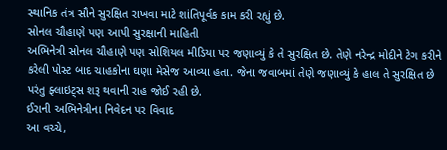સ્થાનિક તંત્ર સૌને સુરક્ષિત રાખવા માટે શાંતિપૂર્વક કામ કરી રહ્યું છે.
સોનલ ચૌહાણે પણ આપી સુરક્ષાની માહિતી
અભિનેત્રી સોનલ ચૌહાણે પણ સોશિયલ મીડિયા પર જણાવ્યું કે તે સુરક્ષિત છે. તેણે નરેન્દ્ર મોદીને ટેગ કરીને કરેલી પોસ્ટ બાદ ચાહકોના ઘણા મેસેજ આવ્યા હતા. જેના જવાબમાં તેણે જણાવ્યું કે હાલ તે સુરક્ષિત છે પરંતુ ફ્લાઇટ્સ શરૂ થવાની રાહ જોઈ રહી છે.
ઈરાની અભિનેત્રીના નિવેદન પર વિવાદ
આ વચ્ચે,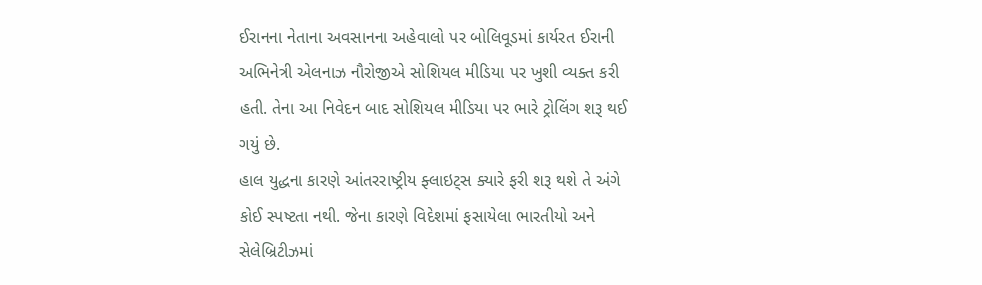ઈરાનના નેતાના અવસાનના અહેવાલો પર બોલિવૂડમાં કાર્યરત ઈરાની અભિનેત્રી એલનાઝ નૌરોજીએ સોશિયલ મીડિયા પર ખુશી વ્યક્ત કરી હતી. તેના આ નિવેદન બાદ સોશિયલ મીડિયા પર ભારે ટ્રોલિંગ શરૂ થઈ ગયું છે.
હાલ યુદ્ધના કારણે આંતરરાષ્ટ્રીય ફ્લાઇટ્સ ક્યારે ફરી શરૂ થશે તે અંગે કોઈ સ્પષ્ટતા નથી. જેના કારણે વિદેશમાં ફસાયેલા ભારતીયો અને સેલેબ્રિટીઝમાં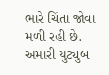ભારે ચિંતા જોવા મળી રહી છે.
અમારી યુટ્યુબ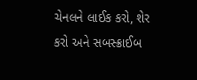ચેનલને લાઈક કરો, શેર કરો અને સબસ્ક્રાઈબ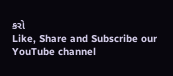કરો
Like, Share and Subscribe our YouTube channel